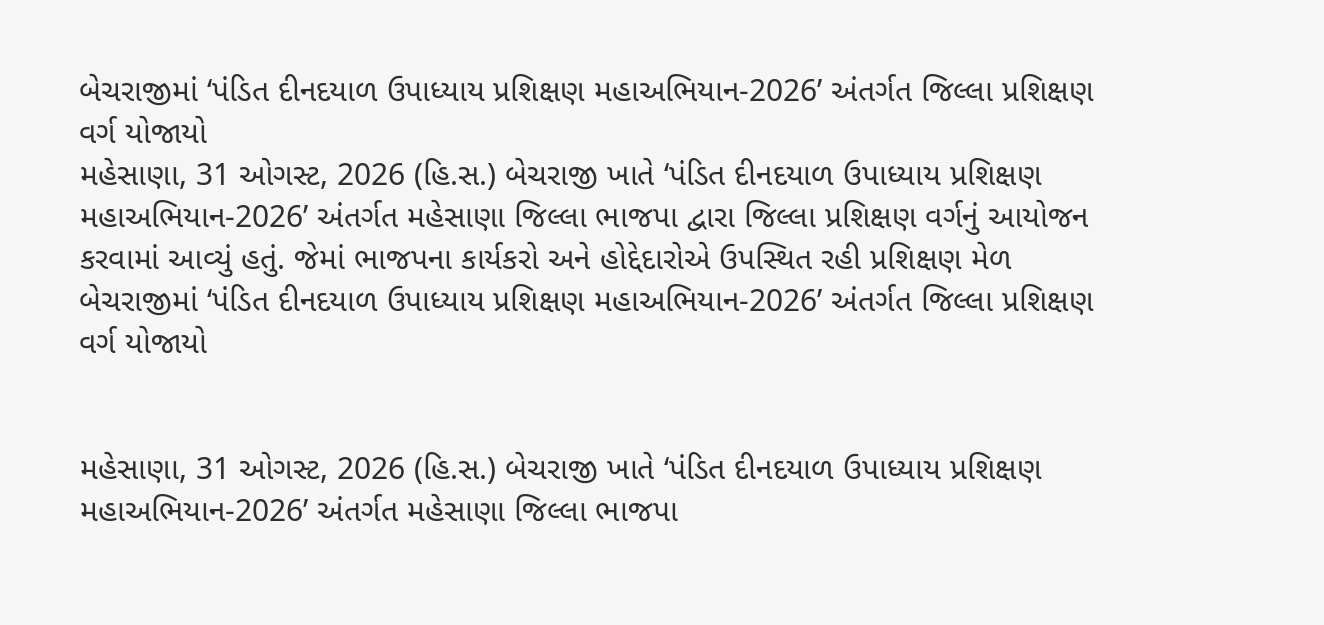બેચરાજીમાં ‘પંડિત દીનદયાળ ઉપાધ્યાય પ્રશિક્ષણ મહાઅભિયાન-2026’ અંતર્ગત જિલ્લા પ્રશિક્ષણ વર્ગ યોજાયો
મહેસાણા, 31 ઓગસ્ટ, 2026 (હિ.સ.) બેચરાજી ખાતે ‘પંડિત દીનદયાળ ઉપાધ્યાય પ્રશિક્ષણ મહાઅભિયાન-2026’ અંતર્ગત મહેસાણા જિલ્લા ભાજપા દ્વારા જિલ્લા પ્રશિક્ષણ વર્ગનું આયોજન કરવામાં આવ્યું હતું. જેમાં ભાજપના કાર્યકરો અને હોદ્દેદારોએ ઉપસ્થિત રહી પ્રશિક્ષણ મેળ
બેચરાજીમાં ‘પંડિત દીનદયાળ ઉપાધ્યાય પ્રશિક્ષણ મહાઅભિયાન-2026’ અંતર્ગત જિલ્લા પ્રશિક્ષણ વર્ગ યોજાયો


મહેસાણા, 31 ઓગસ્ટ, 2026 (હિ.સ.) બેચરાજી ખાતે ‘પંડિત દીનદયાળ ઉપાધ્યાય પ્રશિક્ષણ મહાઅભિયાન-2026’ અંતર્ગત મહેસાણા જિલ્લા ભાજપા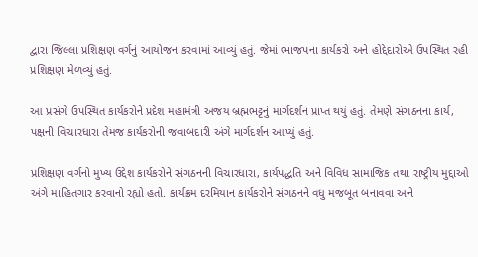દ્વારા જિલ્લા પ્રશિક્ષણ વર્ગનું આયોજન કરવામાં આવ્યું હતું. જેમાં ભાજપના કાર્યકરો અને હોદ્દેદારોએ ઉપસ્થિત રહી પ્રશિક્ષણ મેળવ્યું હતું.

આ પ્રસંગે ઉપસ્થિત કાર્યકરોને પ્રદેશ મહામંત્રી અજય બ્રહ્મભટ્ટનું માર્ગદર્શન પ્રાપ્ત થયું હતું. તેમણે સંગઠનના કાર્ય, પક્ષની વિચારધારા તેમજ કાર્યકરોની જવાબદારી અંગે માર્ગદર્શન આપ્યું હતું.

પ્રશિક્ષણ વર્ગનો મુખ્ય ઉદ્દેશ કાર્યકરોને સંગઠનની વિચારધારા, કાર્યપદ્ધતિ અને વિવિધ સામાજિક તથા રાષ્ટ્રીય મુદ્દાઓ અંગે માહિતગાર કરવાનો રહ્યો હતો. કાર્યક્રમ દરમિયાન કાર્યકરોને સંગઠનને વધુ મજબૂત બનાવવા અને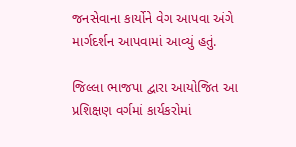જનસેવાના કાર્યોને વેગ આપવા અંગે માર્ગદર્શન આપવામાં આવ્યું હતું.

જિલ્લા ભાજપા દ્વારા આયોજિત આ પ્રશિક્ષણ વર્ગમાં કાર્યકરોમાં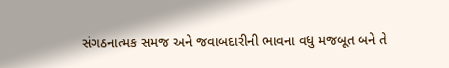સંગઠનાત્મક સમજ અને જવાબદારીની ભાવના વધુ મજબૂત બને તે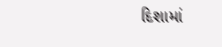દિશામાં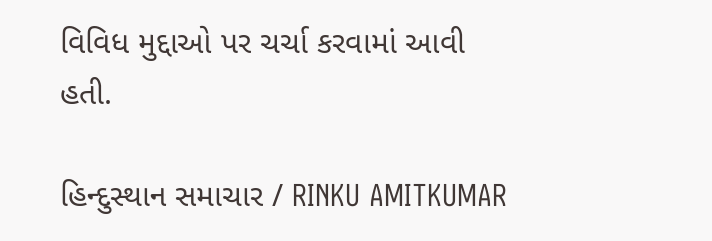વિવિધ મુદ્દાઓ પર ચર્ચા કરવામાં આવી હતી.

હિન્દુસ્થાન સમાચાર / RINKU AMITKUMAR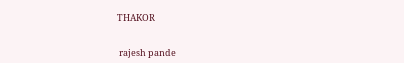THAKOR


 rajesh pande